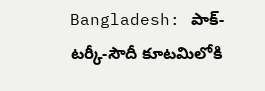Bangladesh: పాక్-టర్కీ-సౌదీ కూటమిలోకి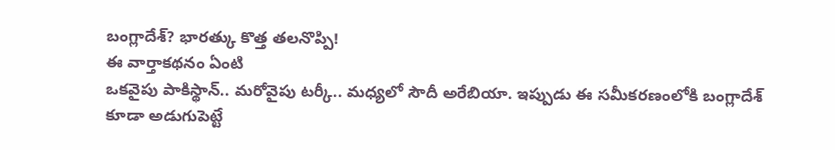బంగ్లాదేశ్? భారత్కు కొత్త తలనొప్పి!
ఈ వార్తాకథనం ఏంటి
ఒకవైపు పాకిస్థాన్.. మరోవైపు టర్కీ.. మధ్యలో సౌదీ అరేబియా. ఇప్పుడు ఈ సమీకరణంలోకి బంగ్లాదేశ్ కూడా అడుగుపెట్టే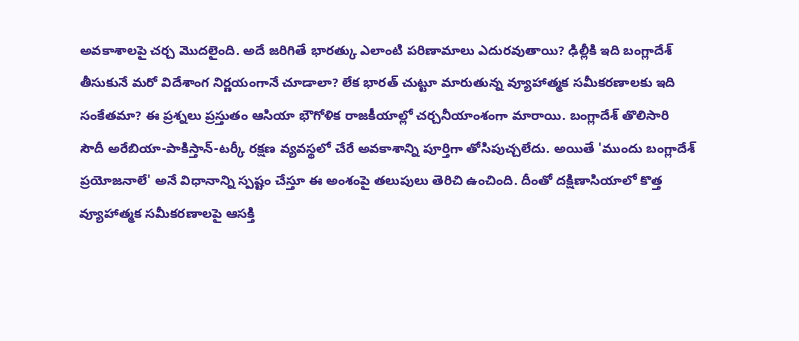అవకాశాలపై చర్చ మొదలైంది. అదే జరిగితే భారత్కు ఎలాంటి పరిణామాలు ఎదురవుతాయి? ఢిల్లీకి ఇది బంగ్లాదేశ్ తీసుకునే మరో విదేశాంగ నిర్ణయంగానే చూడాలా? లేక భారత్ చుట్టూ మారుతున్న వ్యూహాత్మక సమీకరణాలకు ఇది సంకేతమా? ఈ ప్రశ్నలు ప్రస్తుతం ఆసియా భౌగోళిక రాజకీయాల్లో చర్చనీయాంశంగా మారాయి. బంగ్లాదేశ్ తొలిసారి సౌదీ అరేబియా-పాకిస్తాన్-టర్కీ రక్షణ వ్యవస్థలో చేరే అవకాశాన్ని పూర్తిగా తోసిపుచ్చలేదు. అయితే 'ముందు బంగ్లాదేశ్ ప్రయోజనాలే' అనే విధానాన్ని స్పష్టం చేస్తూ ఈ అంశంపై తలుపులు తెరిచి ఉంచింది. దీంతో దక్షిణాసియాలో కొత్త వ్యూహాత్మక సమీకరణాలపై ఆసక్తి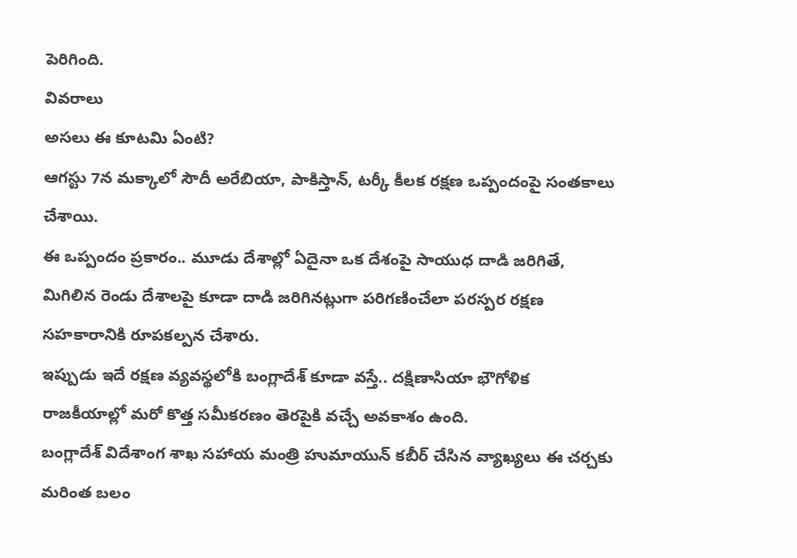పెరిగింది.
వివరాలు
అసలు ఈ కూటమి ఏంటి?
ఆగస్టు 7న మక్కాలో సౌదీ అరేబియా, పాకిస్తాన్, టర్కీ కీలక రక్షణ ఒప్పందంపై సంతకాలు చేశాయి.
ఈ ఒప్పందం ప్రకారం.. మూడు దేశాల్లో ఏదైనా ఒక దేశంపై సాయుధ దాడి జరిగితే, మిగిలిన రెండు దేశాలపై కూడా దాడి జరిగినట్లుగా పరిగణించేలా పరస్పర రక్షణ సహకారానికి రూపకల్పన చేశారు.
ఇప్పుడు ఇదే రక్షణ వ్యవస్థలోకి బంగ్లాదేశ్ కూడా వస్తే.. దక్షిణాసియా భౌగోళిక రాజకీయాల్లో మరో కొత్త సమీకరణం తెరపైకి వచ్చే అవకాశం ఉంది.
బంగ్లాదేశ్ విదేశాంగ శాఖ సహాయ మంత్రి హుమాయున్ కబీర్ చేసిన వ్యాఖ్యలు ఈ చర్చకు మరింత బలం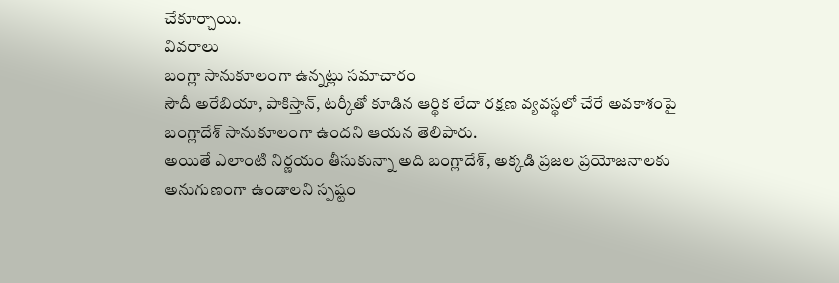చేకూర్చాయి.
వివరాలు
బంగ్లా సానుకూలంగా ఉన్నట్లు సమాచారం
సౌదీ అరేబియా, పాకిస్తాన్, టర్కీతో కూడిన ఆర్థిక లేదా రక్షణ వ్యవస్థలో చేరే అవకాశంపై బంగ్లాదేశ్ సానుకూలంగా ఉందని ఆయన తెలిపారు.
అయితే ఎలాంటి నిర్ణయం తీసుకున్నా అది బంగ్లాదేశ్, అక్కడి ప్రజల ప్రయోజనాలకు అనుగుణంగా ఉండాలని స్పష్టం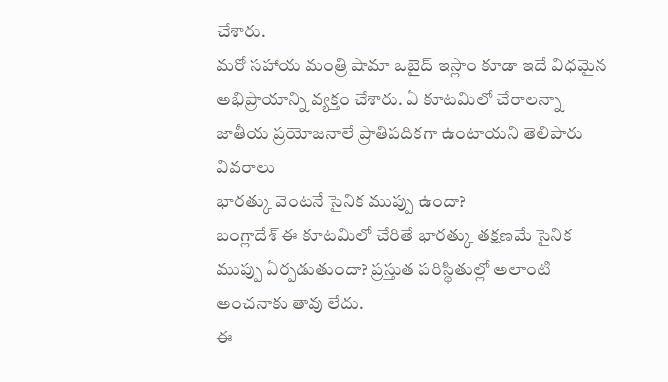చేశారు.
మరో సహాయ మంత్రి షామా ఒబైద్ ఇస్లాం కూడా ఇదే విధమైన అభిప్రాయాన్ని వ్యక్తం చేశారు. ఏ కూటమిలో చేరాలన్నా జాతీయ ప్రయోజనాలే ప్రాతిపదికగా ఉంటాయని తెలిపారు
వివరాలు
భారత్కు వెంటనే సైనిక ముప్పు ఉందా?
బంగ్లాదేశ్ ఈ కూటమిలో చేరితే భారత్కు తక్షణమే సైనిక ముప్పు ఏర్పడుతుందా? ప్రస్తుత పరిస్థితుల్లో అలాంటి అంచనాకు తావు లేదు.
ఈ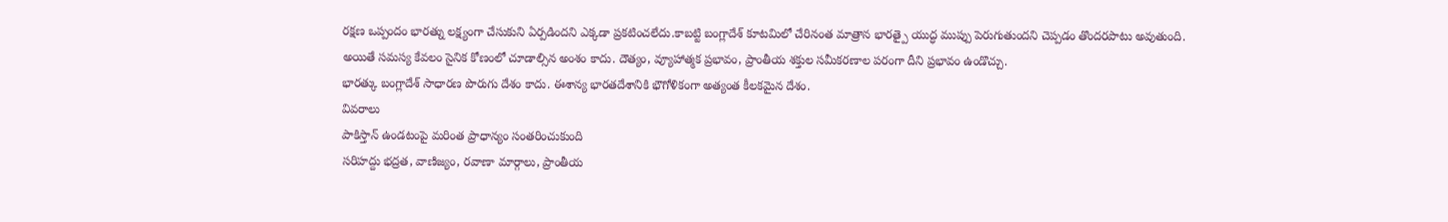రక్షణ ఒప్పందం భారత్ను లక్ష్యంగా చేసుకుని ఏర్పడిందని ఎక్కడా ప్రకటించలేదు.కాబట్టి బంగ్లాదేశ్ కూటమిలో చేరినంత మాత్రాన భారత్పై యుద్ధ ముప్పు పెరుగుతుందని చెప్పడం తొందరపాటు అవుతుంది.
అయితే సమస్య కేవలం సైనిక కోణంలో చూడాల్సిన అంశం కాదు. దౌత్యం, వ్యూహాత్మక ప్రభావం, ప్రాంతీయ శక్తుల సమీకరణాల పరంగా దీని ప్రభావం ఉండొచ్చు.
భారత్కు బంగ్లాదేశ్ సాధారణ పొరుగు దేశం కాదు. ఈశాన్య భారతదేశానికి భౌగోళికంగా అత్యంత కీలకమైన దేశం.
వివరాలు
పాకిస్తాన్ ఉండటంపై మరింత ప్రాధాన్యం సంతరించుకుంది
సరిహద్దు భద్రత, వాణిజ్యం, రవాణా మార్గాలు, ప్రాంతీయ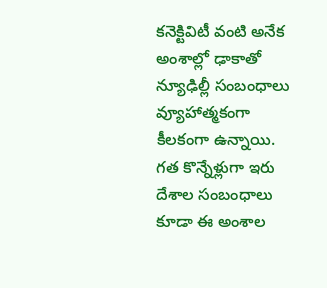కనెక్టివిటీ వంటి అనేక అంశాల్లో ఢాకాతో న్యూఢిల్లీ సంబంధాలు వ్యూహాత్మకంగా కీలకంగా ఉన్నాయి.
గత కొన్నేళ్లుగా ఇరు దేశాల సంబంధాలు కూడా ఈ అంశాల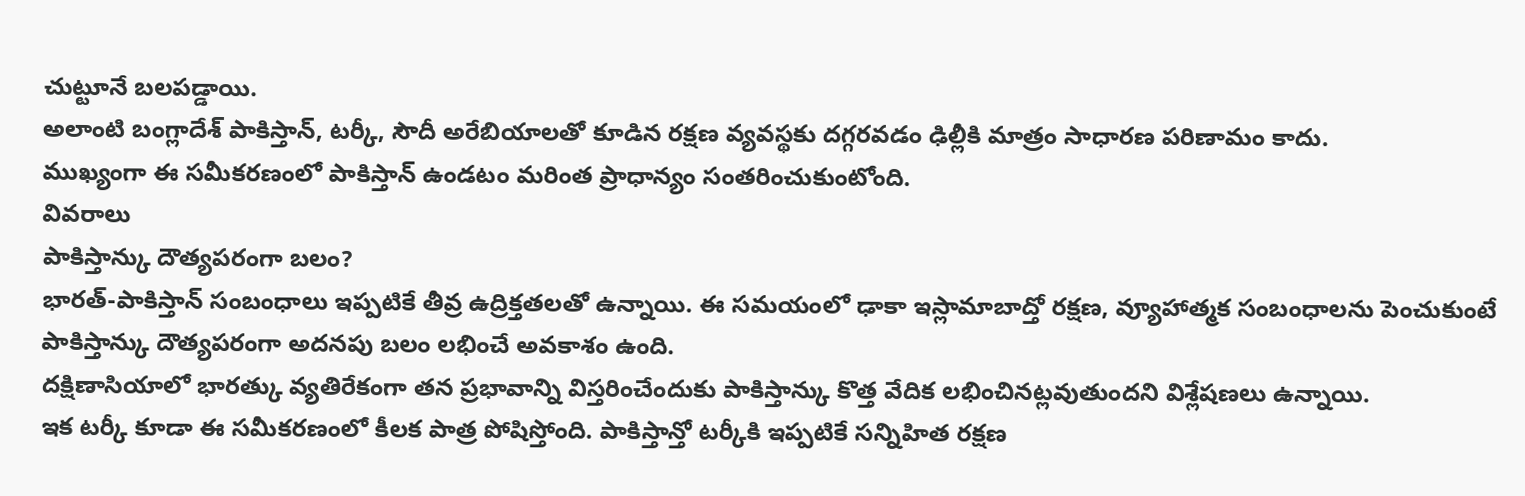చుట్టూనే బలపడ్డాయి.
అలాంటి బంగ్లాదేశ్ పాకిస్తాన్, టర్కీ, సౌదీ అరేబియాలతో కూడిన రక్షణ వ్యవస్థకు దగ్గరవడం ఢిల్లీకి మాత్రం సాధారణ పరిణామం కాదు.
ముఖ్యంగా ఈ సమీకరణంలో పాకిస్తాన్ ఉండటం మరింత ప్రాధాన్యం సంతరించుకుంటోంది.
వివరాలు
పాకిస్తాన్కు దౌత్యపరంగా బలం?
భారత్-పాకిస్తాన్ సంబంధాలు ఇప్పటికే తీవ్ర ఉద్రిక్తతలతో ఉన్నాయి. ఈ సమయంలో ఢాకా ఇస్లామాబాద్తో రక్షణ, వ్యూహాత్మక సంబంధాలను పెంచుకుంటే పాకిస్తాన్కు దౌత్యపరంగా అదనపు బలం లభించే అవకాశం ఉంది.
దక్షిణాసియాలో భారత్కు వ్యతిరేకంగా తన ప్రభావాన్ని విస్తరించేందుకు పాకిస్తాన్కు కొత్త వేదిక లభించినట్లవుతుందని విశ్లేషణలు ఉన్నాయి.
ఇక టర్కీ కూడా ఈ సమీకరణంలో కీలక పాత్ర పోషిస్తోంది. పాకిస్తాన్తో టర్కీకి ఇప్పటికే సన్నిహిత రక్షణ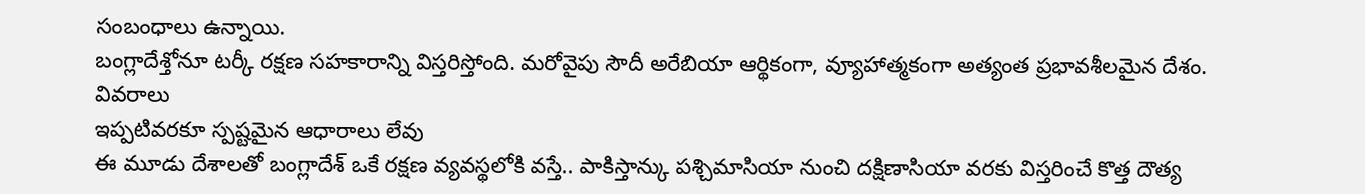సంబంధాలు ఉన్నాయి.
బంగ్లాదేశ్తోనూ టర్కీ రక్షణ సహకారాన్ని విస్తరిస్తోంది. మరోవైపు సౌదీ అరేబియా ఆర్థికంగా, వ్యూహాత్మకంగా అత్యంత ప్రభావశీలమైన దేశం.
వివరాలు
ఇప్పటివరకూ స్పష్టమైన ఆధారాలు లేవు
ఈ మూడు దేశాలతో బంగ్లాదేశ్ ఒకే రక్షణ వ్యవస్థలోకి వస్తే.. పాకిస్తాన్కు పశ్చిమాసియా నుంచి దక్షిణాసియా వరకు విస్తరించే కొత్త దౌత్య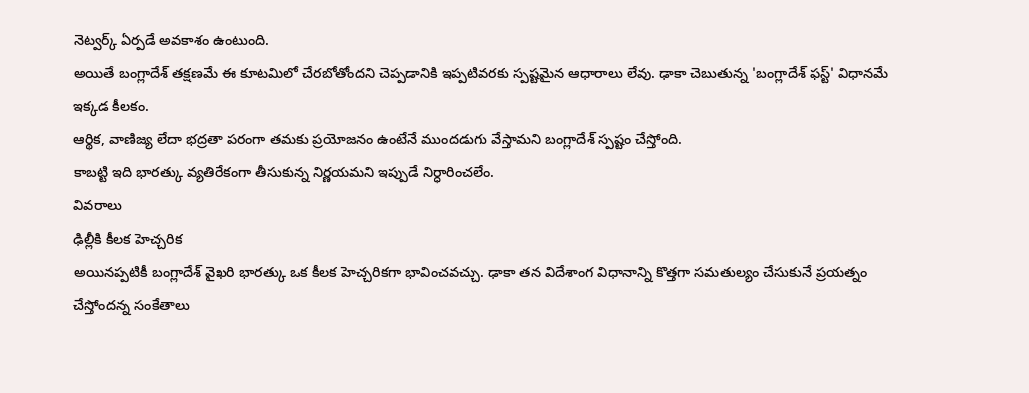నెట్వర్క్ ఏర్పడే అవకాశం ఉంటుంది.
అయితే బంగ్లాదేశ్ తక్షణమే ఈ కూటమిలో చేరబోతోందని చెప్పడానికి ఇప్పటివరకు స్పష్టమైన ఆధారాలు లేవు. ఢాకా చెబుతున్న 'బంగ్లాదేశ్ ఫస్ట్' విధానమే ఇక్కడ కీలకం.
ఆర్థిక, వాణిజ్య లేదా భద్రతా పరంగా తమకు ప్రయోజనం ఉంటేనే ముందడుగు వేస్తామని బంగ్లాదేశ్ స్పష్టం చేస్తోంది.
కాబట్టి ఇది భారత్కు వ్యతిరేకంగా తీసుకున్న నిర్ణయమని ఇప్పుడే నిర్ధారించలేం.
వివరాలు
ఢిల్లీకి కీలక హెచ్చరిక
అయినప్పటికీ బంగ్లాదేశ్ వైఖరి భారత్కు ఒక కీలక హెచ్చరికగా భావించవచ్చు. ఢాకా తన విదేశాంగ విధానాన్ని కొత్తగా సమతుల్యం చేసుకునే ప్రయత్నం చేస్తోందన్న సంకేతాలు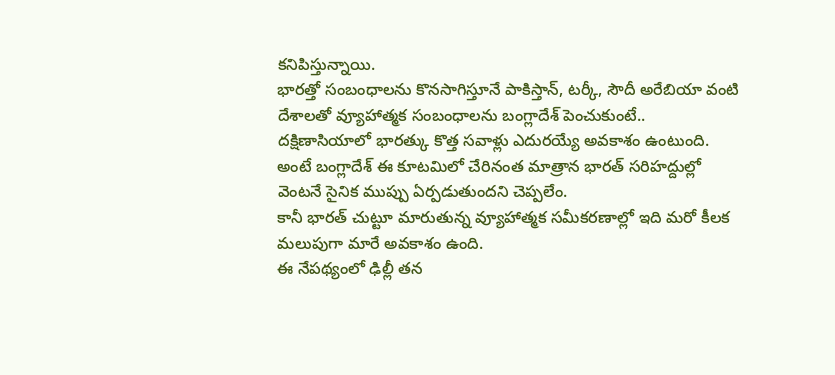కనిపిస్తున్నాయి.
భారత్తో సంబంధాలను కొనసాగిస్తూనే పాకిస్తాన్, టర్కీ, సౌదీ అరేబియా వంటి దేశాలతో వ్యూహాత్మక సంబంధాలను బంగ్లాదేశ్ పెంచుకుంటే.. దక్షిణాసియాలో భారత్కు కొత్త సవాళ్లు ఎదురయ్యే అవకాశం ఉంటుంది.
అంటే బంగ్లాదేశ్ ఈ కూటమిలో చేరినంత మాత్రాన భారత్ సరిహద్దుల్లో వెంటనే సైనిక ముప్పు ఏర్పడుతుందని చెప్పలేం.
కానీ భారత్ చుట్టూ మారుతున్న వ్యూహాత్మక సమీకరణాల్లో ఇది మరో కీలక మలుపుగా మారే అవకాశం ఉంది.
ఈ నేపథ్యంలో ఢిల్లీ తన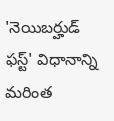'నెయిబర్హుడ్ ఫస్ట్' విధానాన్ని మరింత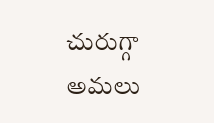చురుగ్గా అమలు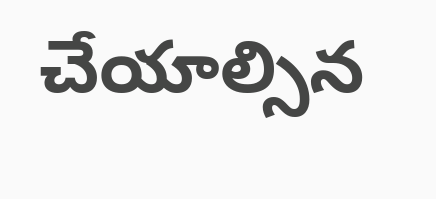చేయాల్సిన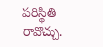పరిస్థితి రావొచ్చు.